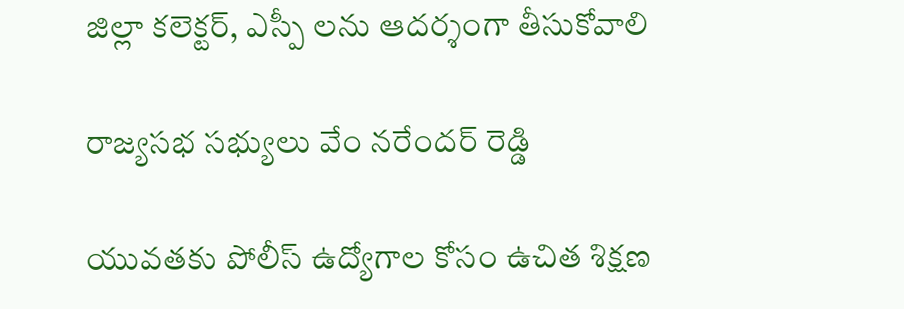జిల్లా కలెక్టర్, ఎస్పీ లను ఆదర్శంగా తీసుకోవాలి

రాజ్యసభ సభ్యులు వేం నరేందర్ రెడ్డి

యువతకు పోలీస్ ఉద్యోగాల కోసం ఉచిత శిక్షణ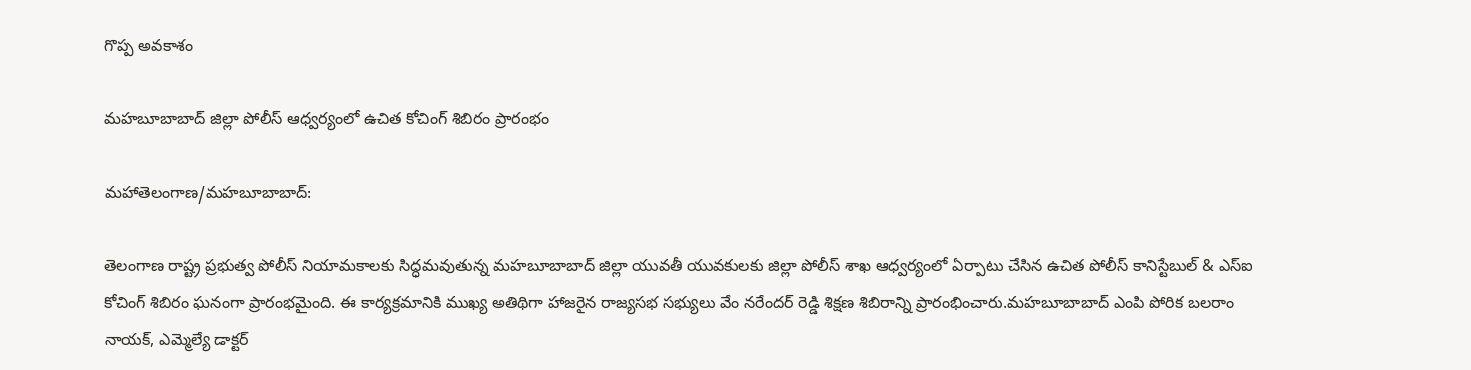గొప్ప అవకాశం

మహబూబాబాద్ జిల్లా పోలీస్ ఆధ్వర్యంలో ఉచిత కోచింగ్ శిబిరం ప్రారంభం

మహాతెలంగాణ/మహబూబాబాద్:

తెలంగాణ రాష్ట్ర ప్రభుత్వ పోలీస్ నియామకాలకు సిద్ధమవుతున్న మహబూబాబాద్ జిల్లా యువతీ యువకులకు జిల్లా పోలీస్ శాఖ ఆధ్వర్యంలో ఏర్పాటు చేసిన ఉచిత పోలీస్ కానిస్టేబుల్ & ఎస్‌ఐ కోచింగ్ శిబిరం ఘనంగా ప్రారంభమైంది. ఈ కార్యక్రమానికి ముఖ్య అతిథిగా హాజరైన రాజ్యసభ సభ్యులు వేం నరేందర్ రెడ్డి శిక్షణ శిబిరాన్ని ప్రారంభించారు.మహబూబాబాద్ ఎంపి పోరిక బలరాం నాయక్, ఎమ్మెల్యే డాక్టర్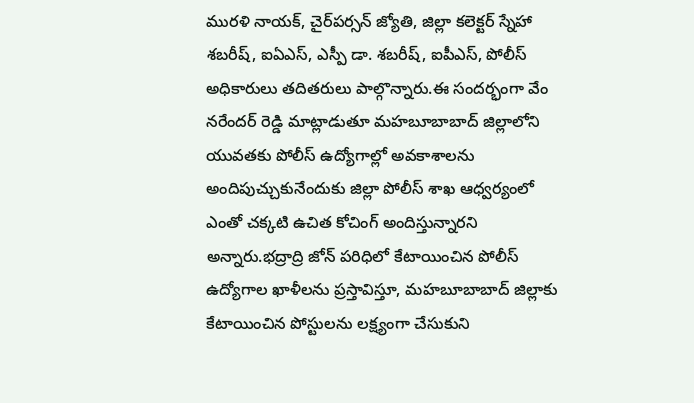మురళి నాయక్, చైర్‌పర్సన్ జ్యోతి, జిల్లా కలెక్టర్ స్నేహా శబరీష్, ఐఏఎస్, ఎస్పీ డా. శబరీష్, ఐపీఎస్, పోలీస్ అధికారులు తదితరులు పాల్గొన్నారు.ఈ సందర్భంగా వేం నరేందర్ రెడ్డి మాట్లాడుతూ మహబూబాబాద్ జిల్లాలోని యువతకు పోలీస్ ఉద్యోగాల్లో అవకాశాలను అందిపుచ్చుకునేందుకు జిల్లా పోలీస్ శాఖ ఆధ్వర్యంలో ఎంతో చక్కటి ఉచిత కోచింగ్ అందిస్తున్నారని అన్నారు.భద్రాద్రి జోన్ పరిధిలో కేటాయించిన పోలీస్ ఉద్యోగాల ఖాళీలను ప్రస్తావిస్తూ, మహబూబాబాద్ జిల్లాకు కేటాయించిన పోస్టులను లక్ష్యంగా చేసుకుని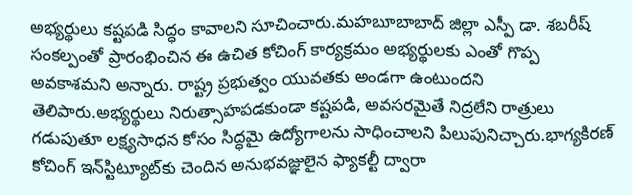అభ్యర్థులు కష్టపడి సిద్ధం కావాలని సూచించారు.మహబూబాబాద్ జిల్లా ఎస్పీ డా. శబరీష్ సంకల్పంతో ప్రారంభించిన ఈ ఉచిత కోచింగ్ కార్యక్రమం అభ్యర్థులకు ఎంతో గొప్ప అవకాశమని అన్నారు. రాష్ట్ర ప్రభుత్వం యువతకు అండగా ఉంటుందని తెలిపారు.అభ్యర్థులు నిరుత్సాహపడకుండా కష్టపడి, అవసరమైతే నిద్రలేని రాత్రులు గడుపుతూ లక్ష్యసాధన కోసం సిద్ధమై ఉద్యోగాలను సాధించాలని పిలుపునిచ్చారు.భాగ్యకిరణ్ కోచింగ్ ఇన్‌స్టిట్యూట్‌కు చెందిన అనుభవజ్ఞులైన ఫ్యాకల్టీ ద్వారా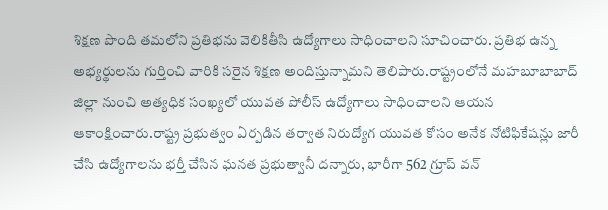శిక్షణ పొంది తమలోని ప్రతిభను వెలికితీసి ఉద్యోగాలు సాధించాలని సూచించారు. ప్రతిభ ఉన్న అభ్యర్థులను గుర్తించి వారికి సరైన శిక్షణ అందిస్తున్నామని తెలిపారు.రాష్ట్రంలోనే మహబూబాబాద్ జిల్లా నుంచి అత్యధిక సంఖ్యలో యువత పోలీస్ ఉద్యోగాలు సాధించాలని ఆయన ఆకాంక్షించారు.రాష్ట్ర ప్రభుత్వం ఏర్పడిన తర్వాత నిరుద్యోగ యువత కోసం అనేక నోటిఫికేషన్లు జారీ చేసి ఉద్యోగాలను భర్తీ చేసిన ఘనత ప్రభుత్వానీ దన్నారు, భారీగా 562 గ్రూప్ వన్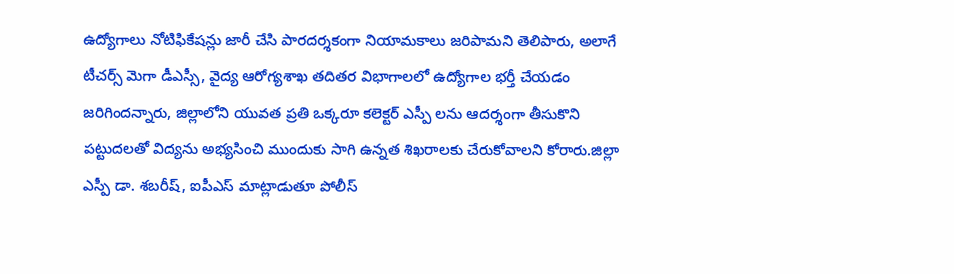ఉద్యోగాలు నోటిఫికేషన్లు జారీ చేసి పారదర్శకంగా నియామకాలు జరిపామని తెలిపారు, అలాగే టీచర్స్ మెగా డీఎస్సీ, వైద్య ఆరోగ్యశాఖ తదితర విభాగాలలో ఉద్యోగాల భర్తీ చేయడం జరిగిందన్నారు, జిల్లాలోని యువత ప్రతి ఒక్కరూ కలెక్టర్ ఎస్పీ లను ఆదర్శంగా తీసుకొని పట్టుదలతో విద్యను అభ్యసించి ముందుకు సాగి ఉన్నత శిఖరాలకు చేరుకోవాలని కోరారు.జిల్లా ఎస్పీ డా. శబరీష్, ఐపీఎస్ మాట్లాడుతూ పోలీస్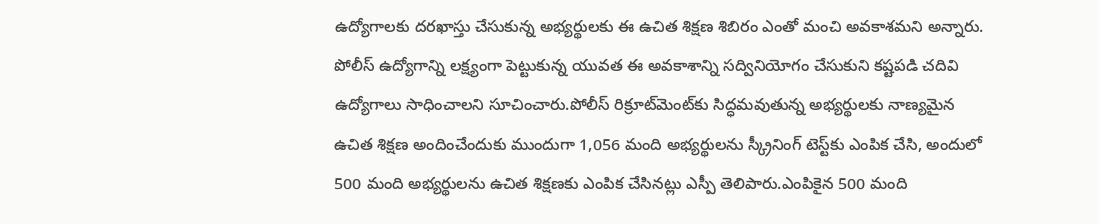ఉద్యోగాలకు దరఖాస్తు చేసుకున్న అభ్యర్థులకు ఈ ఉచిత శిక్షణ శిబిరం ఎంతో మంచి అవకాశమని అన్నారు. పోలీస్ ఉద్యోగాన్ని లక్ష్యంగా పెట్టుకున్న యువత ఈ అవకాశాన్ని సద్వినియోగం చేసుకుని కష్టపడి చదివి ఉద్యోగాలు సాధించాలని సూచించారు.పోలీస్ రిక్రూట్‌మెంట్‌కు సిద్ధమవుతున్న అభ్యర్థులకు నాణ్యమైన ఉచిత శిక్షణ అందించేందుకు ముందుగా 1,056 మంది అభ్యర్థులను స్క్రీనింగ్ టెస్ట్‌కు ఎంపిక చేసి, అందులో 500 మంది అభ్యర్థులను ఉచిత శిక్షణకు ఎంపిక చేసినట్లు ఎస్పీ తెలిపారు.ఎంపికైన 500 మంది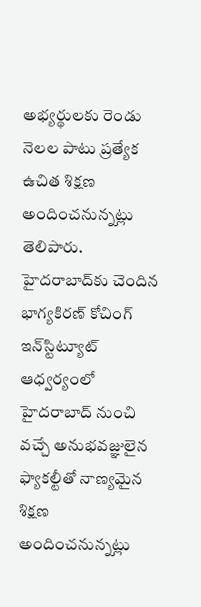అభ్యర్థులకు రెండు నెలల పాటు ప్రత్యేక ఉచిత శిక్షణ అందించనున్నట్లు తెలిపారు. హైదరాబాద్‌కు చెందిన భాగ్యకిరణ్ కోచింగ్ ఇన్‌స్టిట్యూట్ ఆధ్వర్యంలో హైదరాబాద్ నుంచి వచ్చే అనుభవజ్ఞులైన ఫ్యాకల్టీతో నాణ్యమైన శిక్షణ అందించనున్నట్లు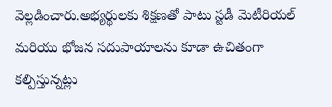వెల్లడించారు.అభ్యర్థులకు శిక్షణతో పాటు స్టడీ మెటీరియల్ మరియు భోజన సదుపాయాలను కూడా ఉచితంగా కల్పిస్తున్నట్లు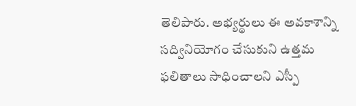తెలిపారు. అభ్యర్థులు ఈ అవకాశాన్ని సద్వినియోగం చేసుకుని ఉత్తమ ఫలితాలు సాధించాలని ఎస్పీ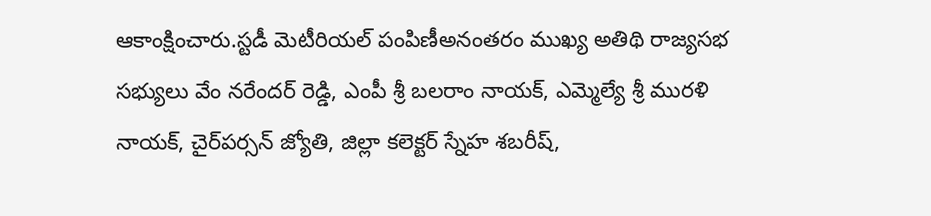ఆకాంక్షించారు.స్టడీ మెటీరియల్ పంపిణీఅనంతరం ముఖ్య అతిథి రాజ్యసభ సభ్యులు వేం నరేందర్ రెడ్డి, ఎంపీ శ్రీ బలరాం నాయక్, ఎమ్మెల్యే శ్రీ మురళి నాయక్, చైర్‌పర్సన్ జ్యోతి, జిల్లా కలెక్టర్ స్నేహ శబరీష్,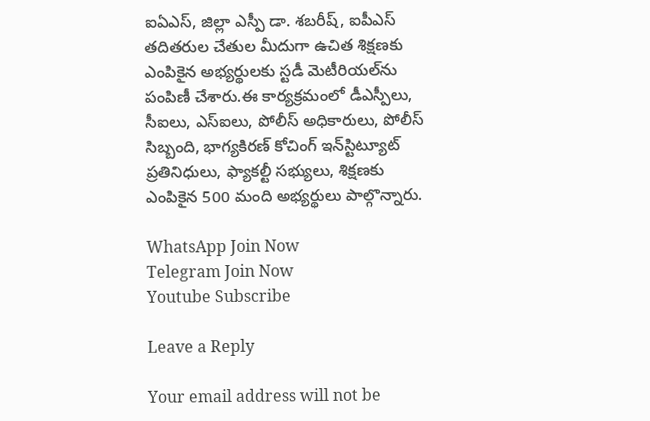ఐఏఎస్, జిల్లా ఎస్పీ డా. శబరీష్, ఐపీఎస్ తదితరుల చేతుల మీదుగా ఉచిత శిక్షణకు ఎంపికైన అభ్యర్థులకు స్టడీ మెటీరియల్‌ను పంపిణీ చేశారు.ఈ కార్యక్రమంలో డీఎస్పీలు, సీఐలు, ఎస్‌ఐలు, పోలీస్ అధికారులు, పోలీస్ సిబ్బంది, భాగ్యకిరణ్ కోచింగ్ ఇన్‌స్టిట్యూట్ ప్రతినిధులు, ఫ్యాకల్టీ సభ్యులు, శిక్షణకు ఎంపికైన 500 మంది అభ్యర్థులు పాల్గొన్నారు.

WhatsApp Join Now
Telegram Join Now
Youtube Subscribe

Leave a Reply

Your email address will not be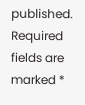published. Required fields are marked *